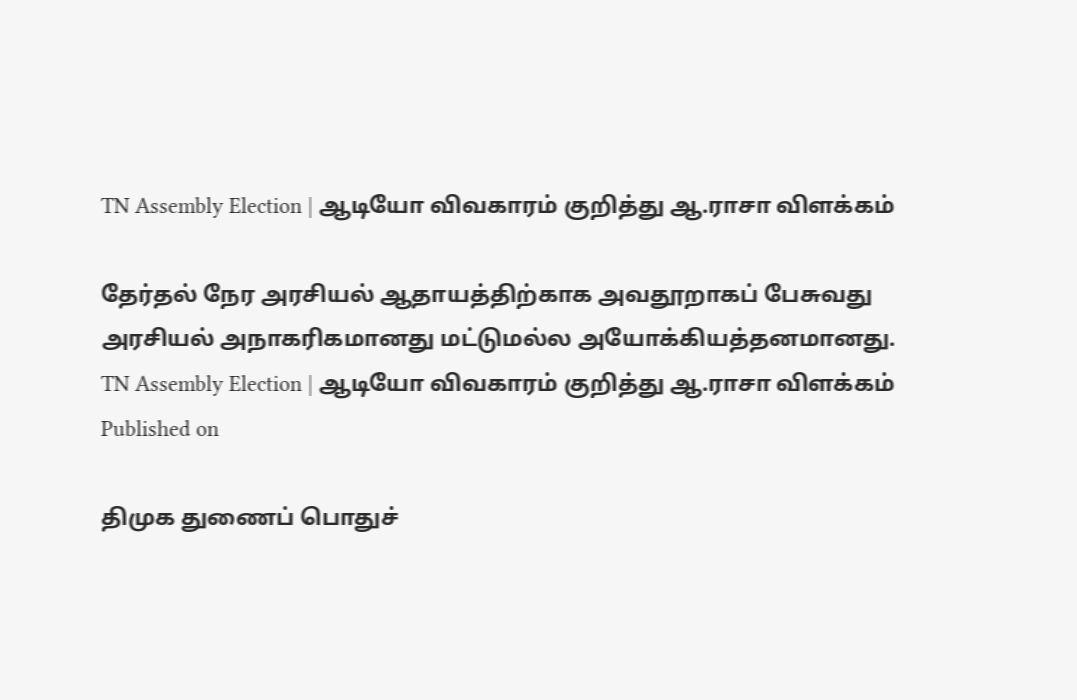TN Assembly Election | ஆடியோ விவகாரம் குறித்து ஆ.ராசா விளக்கம்

தேர்தல் நேர அரசியல் ஆதாயத்திற்காக அவதூறாகப் பேசுவது அரசியல் அநாகரிகமானது மட்டுமல்ல அயோக்கியத்தனமானது.
TN Assembly Election | ஆடியோ விவகாரம் குறித்து ஆ.ராசா விளக்கம்
Published on

திமுக துணைப் பொதுச்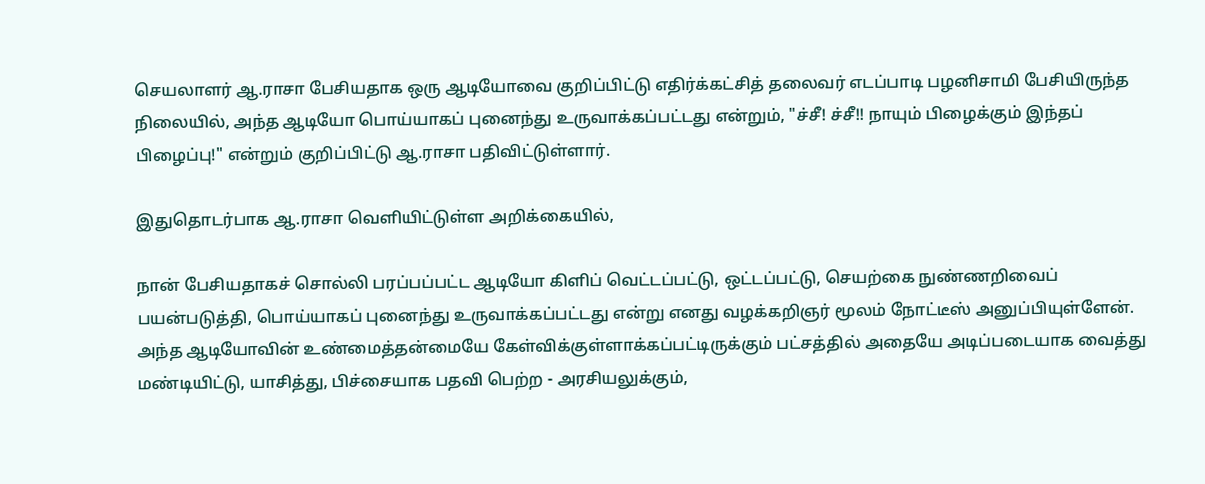செயலாளர் ஆ.ராசா பேசியதாக ஒரு ஆடியோவை குறிப்பிட்டு எதிர்க்கட்சித் தலைவர் எடப்பாடி பழனிசாமி பேசியிருந்த நிலையில், அந்த ஆடியோ பொய்யாகப் புனைந்து உருவாக்கப்பட்டது என்றும், "ச்சீ! ச்சீ!! நாயும் பிழைக்கும் இந்தப் பிழைப்பு!" என்றும் குறிப்பிட்டு ஆ.ராசா பதிவிட்டுள்ளார்.

இதுதொடர்பாக ஆ.ராசா வெளியிட்டுள்ள அறிக்கையில்,

நான் பேசியதாகச் சொல்லி பரப்பப்பட்ட ஆடியோ கிளிப் வெட்டப்பட்டு, ஒட்டப்பட்டு, செயற்கை நுண்ணறிவைப் பயன்படுத்தி, பொய்யாகப் புனைந்து உருவாக்கப்பட்டது என்று எனது வழக்கறிஞர் மூலம் நோட்டீஸ் அனுப்பியுள்ளேன். அந்த ஆடியோவின் உண்மைத்தன்மையே கேள்விக்குள்ளாக்கப்பட்டிருக்கும் பட்சத்தில் அதையே அடிப்படையாக வைத்து மண்டியிட்டு, யாசித்து, பிச்சையாக பதவி பெற்ற - அரசியலுக்கும்,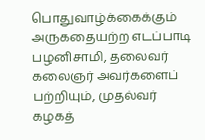பொதுவாழ்க்கைக்கும் அருகதையற்ற எடப்பாடி பழனிசாமி, தலைவர் கலைஞர் அவர்களைப் பற்றியும், முதல்வர் கழகத்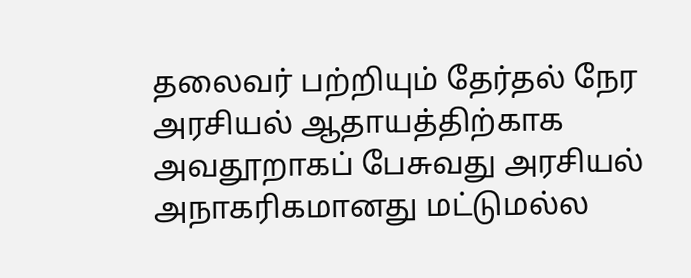தலைவர் பற்றியும் தேர்தல் நேர அரசியல் ஆதாயத்திற்காக அவதூறாகப் பேசுவது அரசியல் அநாகரிகமானது மட்டுமல்ல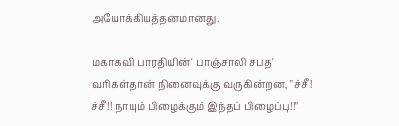அயோக்கியத்தனமானது.

மகாகவி பாரதியின்' பாஞ்சாலி சபத' வரிகள்தான் நினைவுக்கு வருகின்றன, "ச்சீ! ச்சீ!! நாயும் பிழைக்கும் இந்தப் பிழைப்பு!!"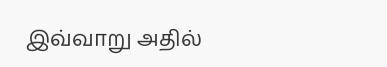இவ்வாறு அதில்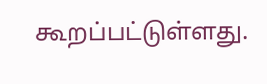கூறப்பட்டுள்ளது.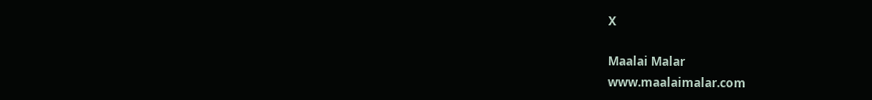X

Maalai Malar
www.maalaimalar.com